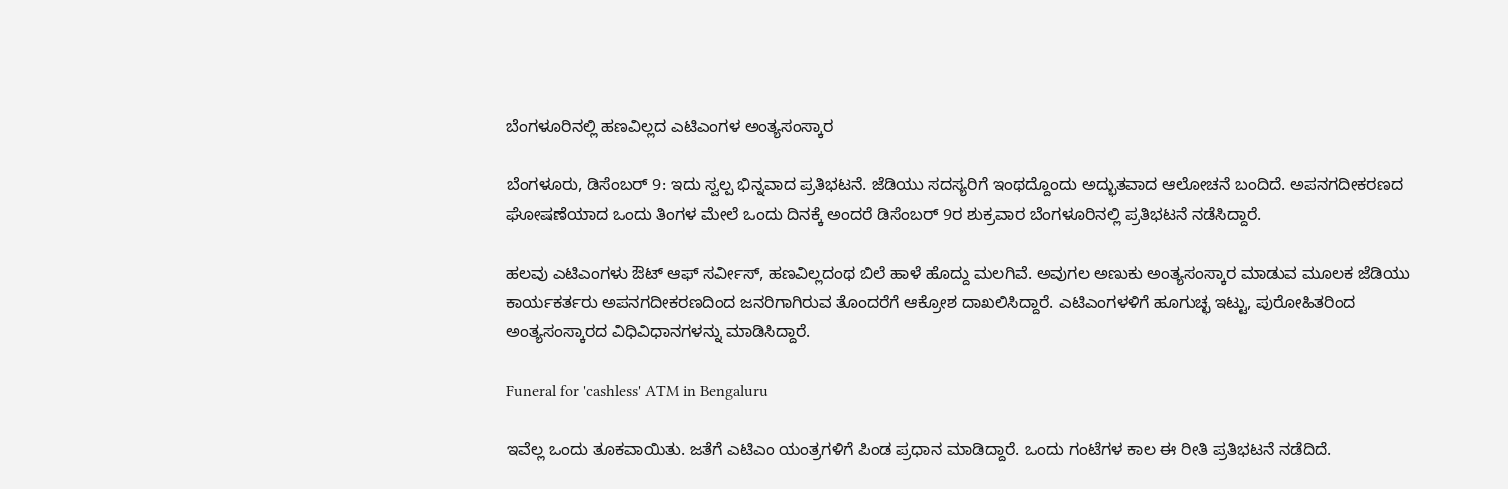ಬೆಂಗಳೂರಿನಲ್ಲಿ ಹಣವಿಲ್ಲದ ಎಟಿಎಂಗಳ ಅಂತ್ಯಸಂಸ್ಕಾರ

ಬೆಂಗಳೂರು, ಡಿಸೆಂಬರ್ 9: ಇದು ಸ್ವಲ್ಪ ಭಿನ್ನವಾದ ಪ್ರತಿಭಟನೆ. ಜೆಡಿಯು ಸದಸ್ಯರಿಗೆ ಇಂಥದ್ದೊಂದು ಅದ್ಭುತವಾದ ಆಲೋಚನೆ ಬಂದಿದೆ. ಅಪನಗದೀಕರಣದ ಘೋಷಣೆಯಾದ ಒಂದು ತಿಂಗಳ ಮೇಲೆ ಒಂದು ದಿನಕ್ಕೆ ಅಂದರೆ ಡಿಸೆಂಬರ್ 9ರ ಶುಕ್ರವಾರ ಬೆಂಗಳೂರಿನಲ್ಲಿ ಪ್ರತಿಭಟನೆ ನಡೆಸಿದ್ದಾರೆ.

ಹಲವು ಎಟಿಎಂಗಳು ಔಟ್ ಆಫ್ ಸರ್ವೀಸ್, ಹಣವಿಲ್ಲದಂಥ ಬಿಲೆ ಹಾಳೆ ಹೊದ್ದು ಮಲಗಿವೆ. ಅವುಗಲ ಅಣುಕು ಅಂತ್ಯಸಂಸ್ಕಾರ ಮಾಡುವ ಮೂಲಕ ಜೆಡಿಯು ಕಾರ್ಯಕರ್ತರು ಅಪನಗದೀಕರಣದಿಂದ ಜನರಿಗಾಗಿರುವ ತೊಂದರೆಗೆ ಆಕ್ರೋಶ ದಾಖಲಿಸಿದ್ದಾರೆ. ಎಟಿಎಂಗಳಳಿಗೆ ಹೂಗುಚ್ಛ ಇಟ್ಟು, ಪುರೋಹಿತರಿಂದ ಅಂತ್ಯಸಂಸ್ಕಾರದ ವಿಧಿವಿಧಾನಗಳನ್ನು ಮಾಡಿಸಿದ್ದಾರೆ.

Funeral for 'cashless' ATM in Bengaluru

ಇವೆಲ್ಲ ಒಂದು ತೂಕವಾಯಿತು. ಜತೆಗೆ ಎಟಿಎಂ ಯಂತ್ರಗಳಿಗೆ ಪಿಂಡ ಪ್ರಧಾನ ಮಾಡಿದ್ದಾರೆ. ಒಂದು ಗಂಟೆಗಳ ಕಾಲ ಈ ರೀತಿ ಪ್ರತಿಭಟನೆ ನಡೆದಿದೆ.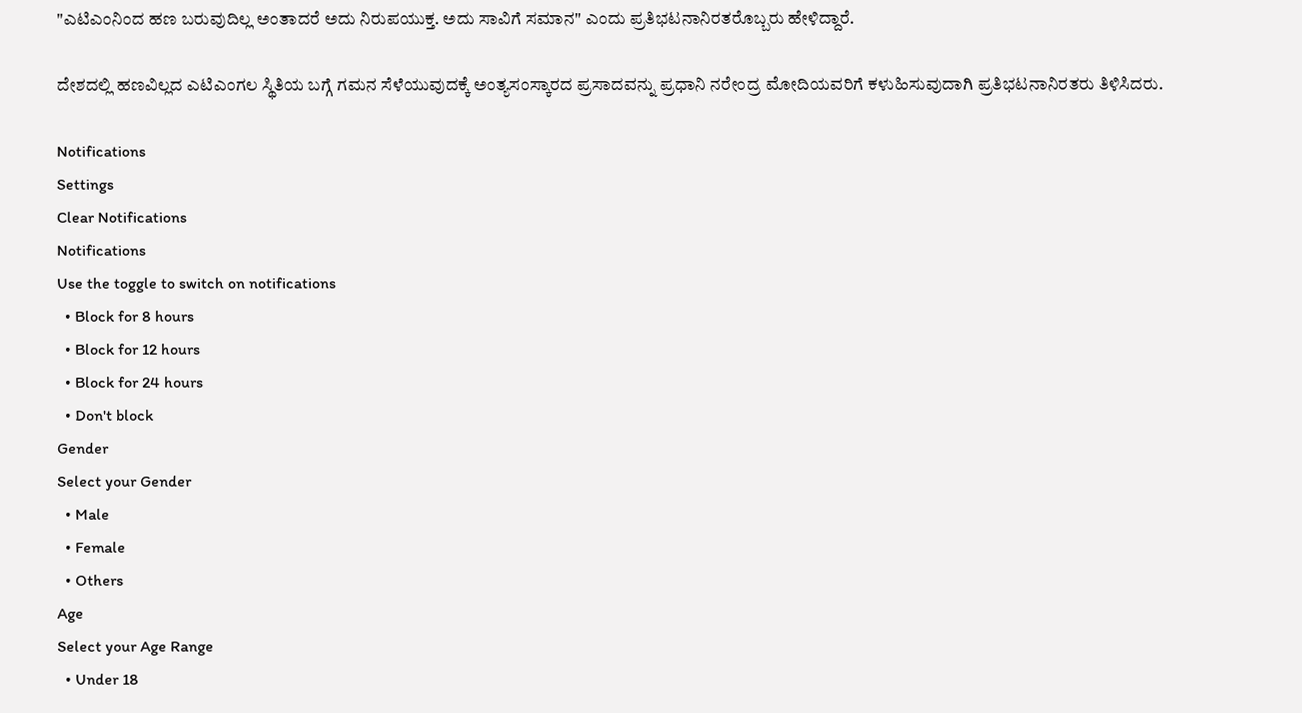"ಎಟಿಎಂನಿಂದ ಹಣ ಬರುವುದಿಲ್ಲ ಅಂತಾದರೆ ಅದು ನಿರುಪಯುಕ್ತ. ಅದು ಸಾವಿಗೆ ಸಮಾನ" ಎಂದು ಪ್ರತಿಭಟನಾನಿರತರೊಬ್ಬರು ಹೇಳಿದ್ದಾರೆ.

ದೇಶದಲ್ಲಿ ಹಣವಿಲ್ಲದ ಎಟಿಎಂಗಲ ಸ್ಥಿತಿಯ ಬಗ್ಗೆ ಗಮನ ಸೆಳೆಯುವುದಕ್ಕೆ ಅಂತ್ಯಸಂಸ್ಕಾರದ ಪ್ರಸಾದವನ್ನು ಪ್ರಧಾನಿ ನರೇಂದ್ರ ಮೋದಿಯವರಿಗೆ ಕಳುಹಿಸುವುದಾಗಿ ಪ್ರತಿಭಟನಾನಿರತರು ತಿಳಿಸಿದರು.

Notifications
Settings
Clear Notifications
Notifications
Use the toggle to switch on notifications
  • Block for 8 hours
  • Block for 12 hours
  • Block for 24 hours
  • Don't block
Gender
Select your Gender
  • Male
  • Female
  • Others
Age
Select your Age Range
  • Under 18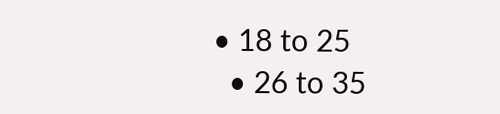• 18 to 25
  • 26 to 35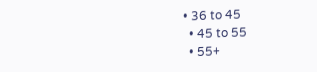• 36 to 45
  • 45 to 55
  • 55+